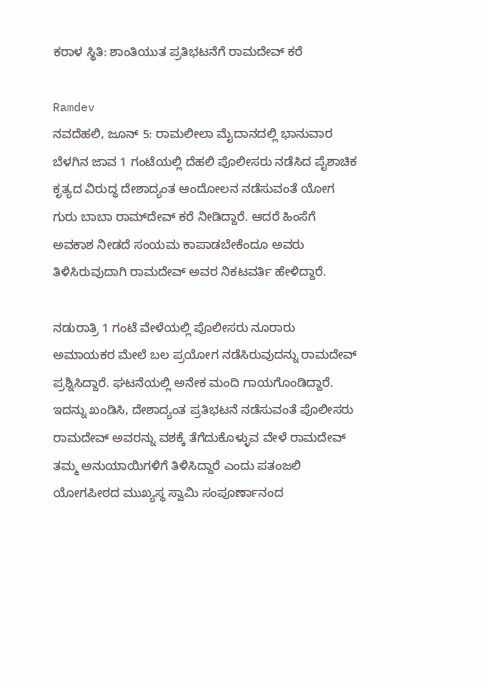ಕರಾಳ ಸ್ಥಿತಿ: ಶಾಂತಿಯುತ ಪ್ರತಿಭಟನೆಗೆ ರಾಮದೇವ್ ಕರೆ

Ramdev
ನವದೆಹಲಿ, ಜೂನ್ 5: ರಾಮಲೀಲಾ ಮೈದಾನದಲ್ಲಿ ಭಾನುವಾರ ಬೆಳಗಿನ ಜಾವ 1 ಗಂಟೆಯಲ್ಲಿ ದೆಹಲಿ ಪೊಲೀಸರು ನಡೆಸಿದ ಪೈಶಾಚಿಕ ಕೃತ್ಯದ ವಿರುದ್ಧ ದೇಶಾದ್ಯಂತ ಆಂದೋಲನ ನಡೆಸುವಂತೆ ಯೋಗ ಗುರು ಬಾಬಾ ರಾಮ್‌ದೇವ್ ಕರೆ ನೀಡಿದ್ದಾರೆ. ಆದರೆ ಹಿಂಸೆಗೆ ಅವಕಾಶ ನೀಡದೆ ಸಂಯಮ ಕಾಪಾಡಬೇಕೆಂದೂ ಅವರು ತಿಳಿಸಿರುವುದಾಗಿ ರಾಮದೇವ್ ಅವರ ನಿಕಟವರ್ತಿ ಹೇಳಿದ್ದಾರೆ.

ನಡುರಾತ್ರಿ 1 ಗಂಟೆ ವೇಳೆಯಲ್ಲಿ ಪೊಲೀಸರು ನೂರಾರು ಅಮಾಯಕರ ಮೇಲೆ ಬಲ ಪ್ರಯೋಗ ನಡೆಸಿರುವುದನ್ನು ರಾಮದೇವ್ ಪ್ರಶ್ನಿಸಿದ್ದಾರೆ. ಘಟನೆಯಲ್ಲಿ ಅನೇಕ ಮಂದಿ ಗಾಯಗೊಂಡಿದ್ದಾರೆ. ಇದನ್ನು ಖಂಡಿಸಿ, ದೇಶಾದ್ಯಂತ ಪ್ರತಿಭಟನೆ ನಡೆಸುವಂತೆ ಪೊಲೀಸರು ರಾಮದೇವ್ ಅವರನ್ನು ವಶಕ್ಕೆ ತೆಗೆದುಕೊಳ್ಳುವ ವೇಳೆ ರಾಮದೇವ್ ತಮ್ಮ ಅನುಯಾಯಿಗಳಿಗೆ ತಿಳಿಸಿದ್ದಾರೆ ಎಂದು ಪತಂಜಲಿ ಯೋಗಪೀಠದ ಮುಖ್ಯಸ್ಥ ಸ್ವಾಮಿ ಸಂಪೂರ್ಣಾನಂದ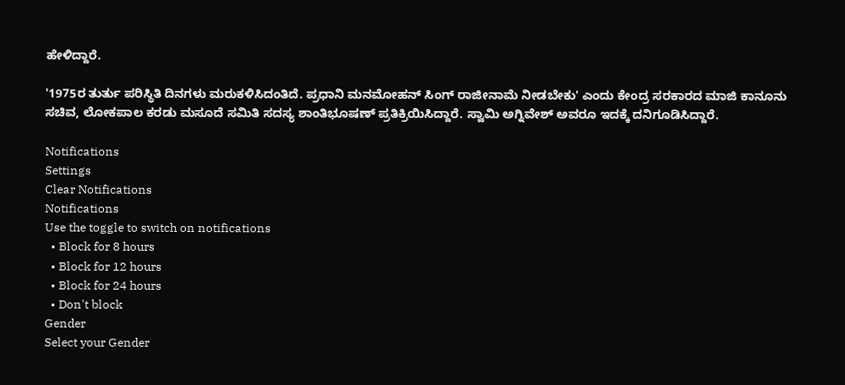ಹೇಳಿದ್ದಾರೆ.

'1975ರ ತುರ್ತು ಪರಿಸ್ಥಿತಿ ದಿನಗಳು ಮರುಕಳಿಸಿದಂತಿದೆ. ಪ್ರಧಾನಿ ಮನಮೋಹನ್ ಸಿಂಗ್ ರಾಜೀನಾಮೆ ನೀಡಬೇಕು' ಎಂದು ಕೇಂದ್ರ ಸರಕಾರದ ಮಾಜಿ ಕಾನೂನು ಸಚಿವ, ಲೋಕಪಾಲ ಕರಡು ಮಸೂದೆ ಸಮಿತಿ ಸದಸ್ಯ ಶಾಂತಿಭೂಷಣ್ ಪ್ರತಿಕ್ರಿಯಿಸಿದ್ದಾರೆ. ಸ್ವಾಮಿ ಅಗ್ನಿವೇಶ್ ಅವರೂ ಇದಕ್ಕೆ ದನಿಗೂಡಿಸಿದ್ದಾರೆ.

Notifications
Settings
Clear Notifications
Notifications
Use the toggle to switch on notifications
  • Block for 8 hours
  • Block for 12 hours
  • Block for 24 hours
  • Don't block
Gender
Select your Gender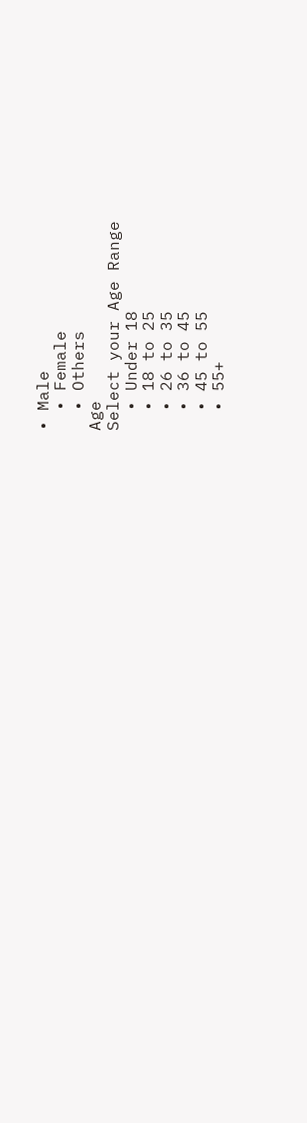• Male
  • Female
  • Others
Age
Select your Age Range
  • Under 18
  • 18 to 25
  • 26 to 35
  • 36 to 45
  • 45 to 55
  • 55+